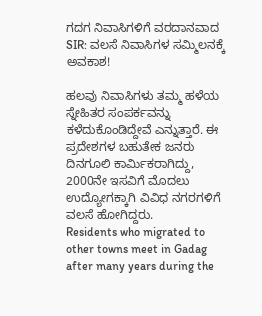ಗದಗ ನಿವಾಸಿಗಳಿಗೆ ವರದಾನವಾದ SIR: ವಲಸೆ ನಿವಾಸಿಗಳ ಸಮ್ಮಿಲನಕ್ಕೆ ಅವಕಾಶ!

ಹಲವು ನಿವಾಸಿಗಳು ತಮ್ಮ ಹಳೆಯ ಸ್ನೇಹಿತರ ಸಂಪರ್ಕವನ್ನು ಕಳೆದುಕೊಂಡಿದ್ದೇವೆ ಎನ್ನುತ್ತಾರೆ. ಈ ಪ್ರದೇಶಗಳ ಬಹುತೇಕ ಜನರು ದಿನಗೂಲಿ ಕಾರ್ಮಿಕರಾಗಿದ್ದು, 2000ನೇ ಇಸವಿಗೆ ಮೊದಲು ಉದ್ಯೋಗಕ್ಕಾಗಿ ವಿವಿಧ ನಗರಗಳಿಗೆ ವಲಸೆ ಹೋಗಿದ್ದರು.
Residents who migrated to other towns meet in Gadag after many years during the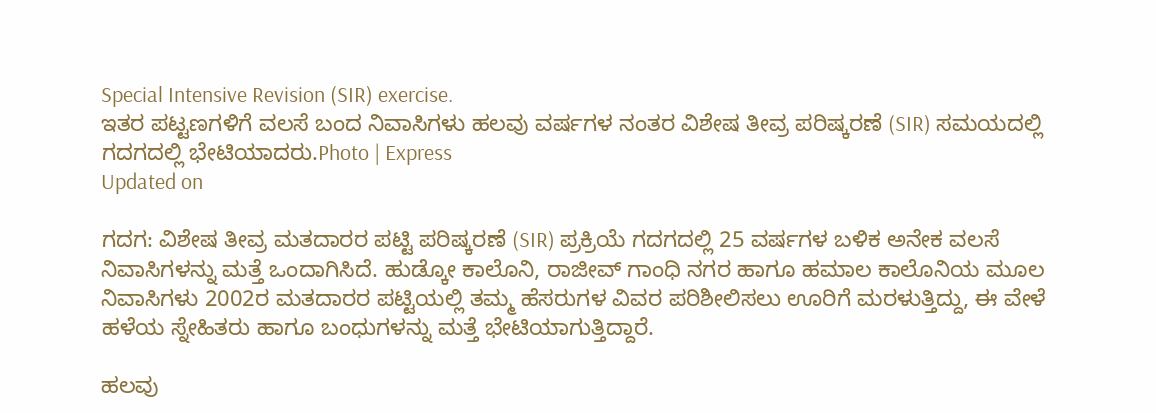Special Intensive Revision (SIR) exercise.
ಇತರ ಪಟ್ಟಣಗಳಿಗೆ ವಲಸೆ ಬಂದ ನಿವಾಸಿಗಳು ಹಲವು ವರ್ಷಗಳ ನಂತರ ವಿಶೇಷ ತೀವ್ರ ಪರಿಷ್ಕರಣೆ (SIR) ಸಮಯದಲ್ಲಿ ಗದಗದಲ್ಲಿ ಭೇಟಿಯಾದರು.Photo | Express
Updated on

ಗದಗ: ವಿಶೇಷ ತೀವ್ರ ಮತದಾರರ ಪಟ್ಟಿ ಪರಿಷ್ಕರಣೆ (SIR) ಪ್ರಕ್ರಿಯೆ ಗದಗದಲ್ಲಿ 25 ವರ್ಷಗಳ ಬಳಿಕ ಅನೇಕ ವಲಸೆ ನಿವಾಸಿಗಳನ್ನು ಮತ್ತೆ ಒಂದಾಗಿಸಿದೆ. ಹುಡ್ಕೋ ಕಾಲೊನಿ, ರಾಜೀವ್ ಗಾಂಧಿ ನಗರ ಹಾಗೂ ಹಮಾಲ ಕಾಲೊನಿಯ ಮೂಲ ನಿವಾಸಿಗಳು 2002ರ ಮತದಾರರ ಪಟ್ಟಿಯಲ್ಲಿ ತಮ್ಮ ಹೆಸರುಗಳ ವಿವರ ಪರಿಶೀಲಿಸಲು ಊರಿಗೆ ಮರಳುತ್ತಿದ್ದು, ಈ ವೇಳೆ ಹಳೆಯ ಸ್ನೇಹಿತರು ಹಾಗೂ ಬಂಧುಗಳನ್ನು ಮತ್ತೆ ಭೇಟಿಯಾಗುತ್ತಿದ್ದಾರೆ.

ಹಲವು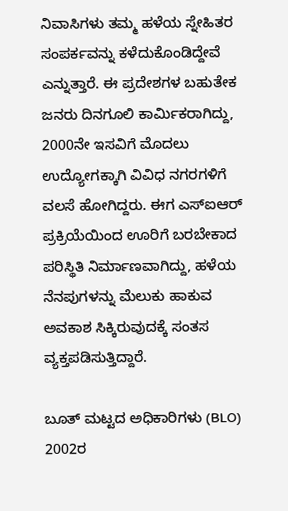ನಿವಾಸಿಗಳು ತಮ್ಮ ಹಳೆಯ ಸ್ನೇಹಿತರ ಸಂಪರ್ಕವನ್ನು ಕಳೆದುಕೊಂಡಿದ್ದೇವೆ ಎನ್ನುತ್ತಾರೆ. ಈ ಪ್ರದೇಶಗಳ ಬಹುತೇಕ ಜನರು ದಿನಗೂಲಿ ಕಾರ್ಮಿಕರಾಗಿದ್ದು, 2000ನೇ ಇಸವಿಗೆ ಮೊದಲು ಉದ್ಯೋಗಕ್ಕಾಗಿ ವಿವಿಧ ನಗರಗಳಿಗೆ ವಲಸೆ ಹೋಗಿದ್ದರು. ಈಗ ಎಸ್‌ಐಆರ್ ಪ್ರಕ್ರಿಯೆಯಿಂದ ಊರಿಗೆ ಬರಬೇಕಾದ ಪರಿಸ್ಥಿತಿ ನಿರ್ಮಾಣವಾಗಿದ್ದು, ಹಳೆಯ ನೆನಪುಗಳನ್ನು ಮೆಲುಕು ಹಾಕುವ ಅವಕಾಶ ಸಿಕ್ಕಿರುವುದಕ್ಕೆ ಸಂತಸ ವ್ಯಕ್ತಪಡಿಸುತ್ತಿದ್ದಾರೆ.

ಬೂತ್ ಮಟ್ಟದ ಅಧಿಕಾರಿಗಳು (BLO) 2002ರ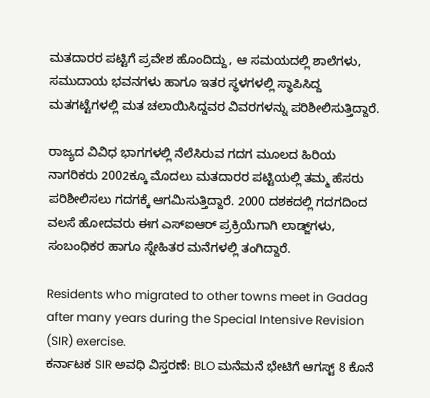ಮತದಾರರ ಪಟ್ಟಿಗೆ ಪ್ರವೇಶ ಹೊಂದಿದ್ದು, ಆ ಸಮಯದಲ್ಲಿ ಶಾಲೆಗಳು, ಸಮುದಾಯ ಭವನಗಳು ಹಾಗೂ ಇತರ ಸ್ಥಳಗಳಲ್ಲಿ ಸ್ಥಾಪಿಸಿದ್ದ ಮತಗಟ್ಟೆಗಳಲ್ಲಿ ಮತ ಚಲಾಯಿಸಿದ್ದವರ ವಿವರಗಳನ್ನು ಪರಿಶೀಲಿಸುತ್ತಿದ್ದಾರೆ.

ರಾಜ್ಯದ ವಿವಿಧ ಭಾಗಗಳಲ್ಲಿ ನೆಲೆಸಿರುವ ಗದಗ ಮೂಲದ ಹಿರಿಯ ನಾಗರಿಕರು 2002ಕ್ಕೂ ಮೊದಲು ಮತದಾರರ ಪಟ್ಟಿಯಲ್ಲಿ ತಮ್ಮ ಹೆಸರು ಪರಿಶೀಲಿಸಲು ಗದಗಕ್ಕೆ ಆಗಮಿಸುತ್ತಿದ್ದಾರೆ. 2000 ದಶಕದಲ್ಲಿ ಗದಗದಿಂದ ವಲಸೆ ಹೋದವರು ಈಗ ಎಸ್‌ಐಆರ್ ಪ್ರಕ್ರಿಯೆಗಾಗಿ ಲಾಡ್ಜ್‌ಗಳು, ಸಂಬಂಧಿಕರ ಹಾಗೂ ಸ್ನೇಹಿತರ ಮನೆಗಳಲ್ಲಿ ತಂಗಿದ್ದಾರೆ.

Residents who migrated to other towns meet in Gadag after many years during the Special Intensive Revision (SIR) exercise.
ಕರ್ನಾಟಕ SIR ಅವಧಿ ವಿಸ್ತರಣೆ: BLO ಮನೆಮನೆ ಭೇಟಿಗೆ ಆಗಸ್ಟ್ 8 ಕೊನೆ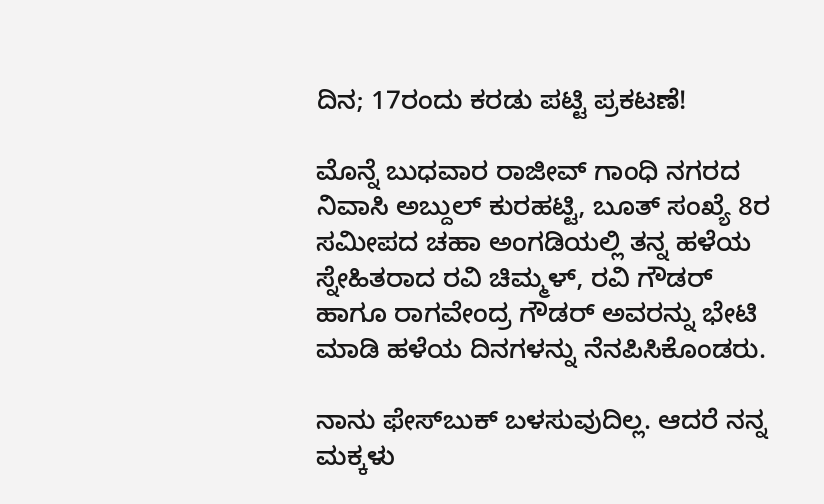ದಿನ; 17ರಂದು ಕರಡು ಪಟ್ಟಿ ಪ್ರಕಟಣೆ!

ಮೊನ್ನೆ ಬುಧವಾರ ರಾಜೀವ್ ಗಾಂಧಿ ನಗರದ ನಿವಾಸಿ ಅಬ್ದುಲ್ ಕುರಹಟ್ಟಿ, ಬೂತ್ ಸಂಖ್ಯೆ 8ರ ಸಮೀಪದ ಚಹಾ ಅಂಗಡಿಯಲ್ಲಿ ತನ್ನ ಹಳೆಯ ಸ್ನೇಹಿತರಾದ ರವಿ ಚಿಮ್ಮಳ್, ರವಿ ಗೌಡರ್ ಹಾಗೂ ರಾಗವೇಂದ್ರ ಗೌಡರ್ ಅವರನ್ನು ಭೇಟಿ ಮಾಡಿ ಹಳೆಯ ದಿನಗಳನ್ನು ನೆನಪಿಸಿಕೊಂಡರು.

ನಾನು ಫೇಸ್‌ಬುಕ್ ಬಳಸುವುದಿಲ್ಲ. ಆದರೆ ನನ್ನ ಮಕ್ಕಳು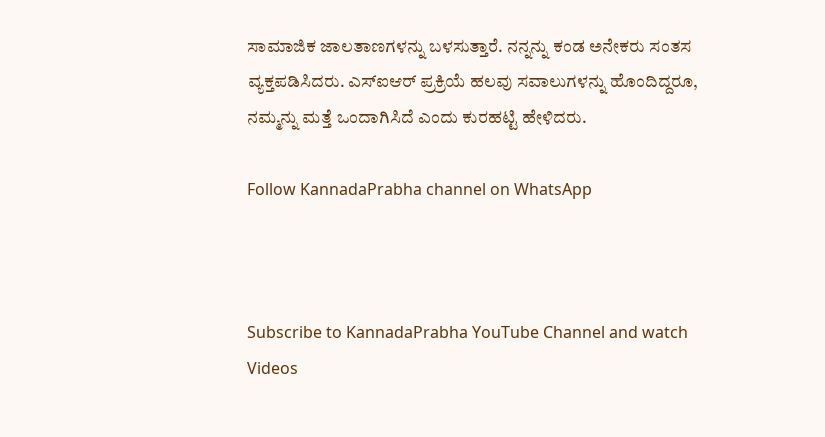ಸಾಮಾಜಿಕ ಜಾಲತಾಣಗಳನ್ನು ಬಳಸುತ್ತಾರೆ. ನನ್ನನ್ನು ಕಂಡ ಅನೇಕರು ಸಂತಸ ವ್ಯಕ್ತಪಡಿಸಿದರು. ಎಸ್‌ಐಆರ್ ಪ್ರಕ್ರಿಯೆ ಹಲವು ಸವಾಲುಗಳನ್ನು ಹೊಂದಿದ್ದರೂ, ನಮ್ಮನ್ನು ಮತ್ತೆ ಒಂದಾಗಿಸಿದೆ ಎಂದು ಕುರಹಟ್ಟಿ ಹೇಳಿದರು.

Follow KannadaPrabha channel on WhatsApp



Subscribe to KannadaPrabha YouTube Channel and watch Videos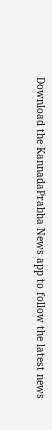Download the KannadaPrabha News app to follow the latest news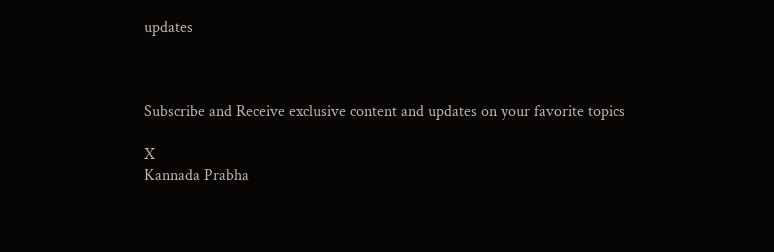updates



Subscribe and Receive exclusive content and updates on your favorite topics

X
Kannada Prabha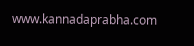www.kannadaprabha.com